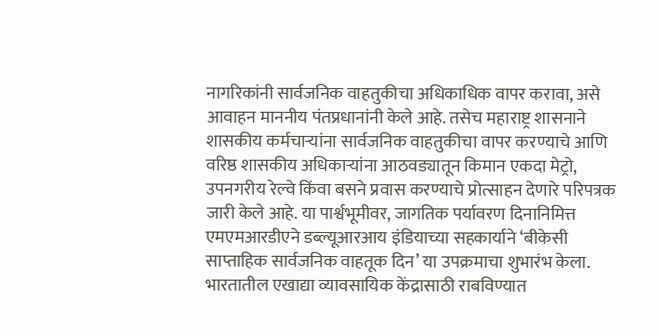नागरिकांनी सार्वजनिक वाहतुकीचा अधिकाधिक वापर करावा, असे आवाहन माननीय पंतप्रधानांनी केले आहे. तसेच महाराष्ट्र शासनाने शासकीय कर्मचाऱ्यांना सार्वजनिक वाहतुकीचा वापर करण्याचे आणि वरिष्ठ शासकीय अधिकाऱ्यांना आठवड्यातून किमान एकदा मेट्रो, उपनगरीय रेल्वे किंवा बसने प्रवास करण्याचे प्रोत्साहन देणारे परिपत्रक जारी केले आहे. या पार्श्वभूमीवर, जागतिक पर्यावरण दिनानिमित्त एमएमआरडीएने डब्ल्यूआरआय इंडियाच्या सहकार्याने ‘बीकेसी साप्ताहिक सार्वजनिक वाहतूक दिन’ या उपक्रमाचा शुभारंभ केला. भारतातील एखाद्या व्यावसायिक केंद्रासाठी राबविण्यात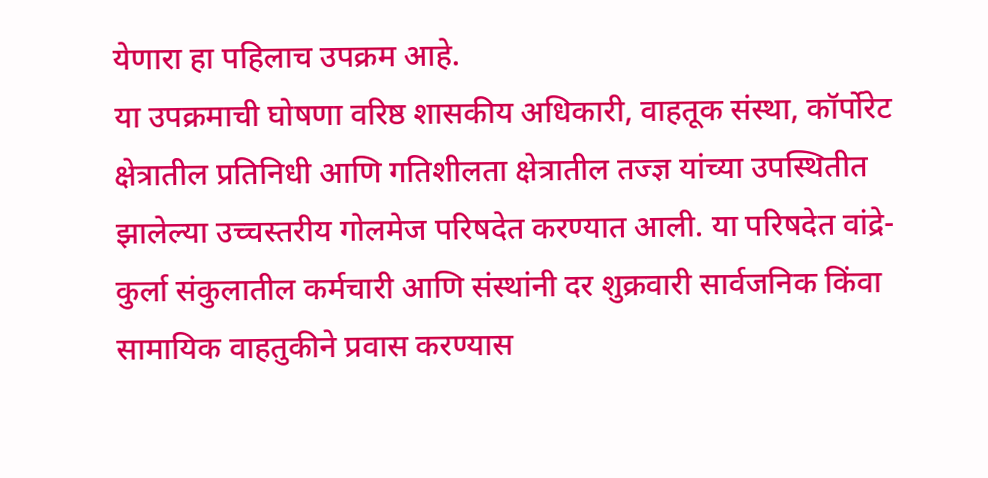येणारा हा पहिलाच उपक्रम आहे.
या उपक्रमाची घोषणा वरिष्ठ शासकीय अधिकारी, वाहतूक संस्था, कॉर्पोरेट क्षेत्रातील प्रतिनिधी आणि गतिशीलता क्षेत्रातील तज्ज्ञ यांच्या उपस्थितीत झालेल्या उच्चस्तरीय गोलमेज परिषदेत करण्यात आली. या परिषदेत वांद्रे-कुर्ला संकुलातील कर्मचारी आणि संस्थांनी दर शुक्रवारी सार्वजनिक किंवा सामायिक वाहतुकीने प्रवास करण्यास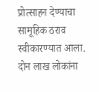प्रोत्साहन देण्याचा सामूहिक ठराव स्वीकारण्यात आला.
दोन लाख लोकांना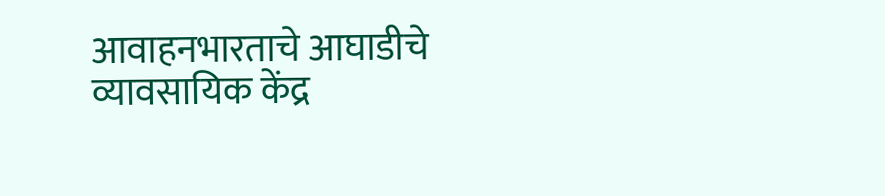आवाहनभारताचे आघाडीचे व्यावसायिक केंद्र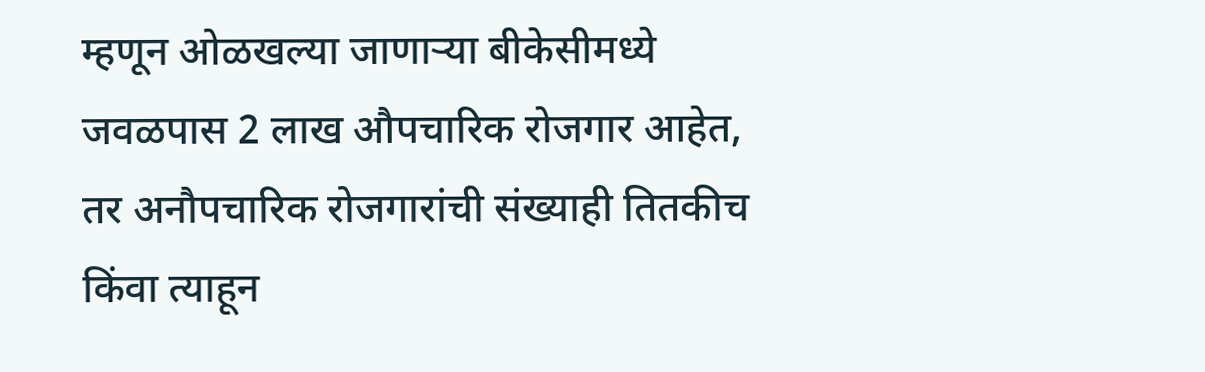म्हणून ओळखल्या जाणाऱ्या बीकेसीमध्ये जवळपास 2 लाख औपचारिक रोजगार आहेत, तर अनौपचारिक रोजगारांची संख्याही तितकीच किंवा त्याहून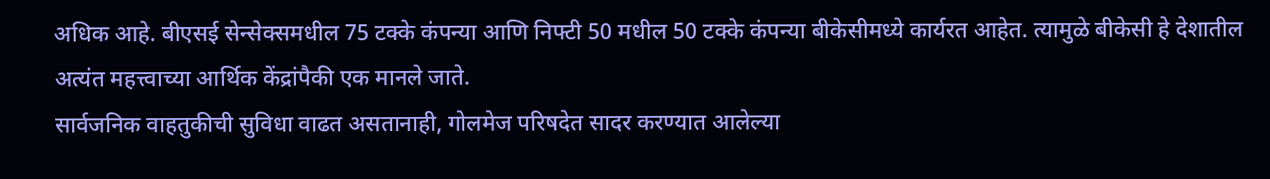अधिक आहे. बीएसई सेन्सेक्समधील 75 टक्के कंपन्या आणि निफ्टी 50 मधील 50 टक्के कंपन्या बीकेसीमध्ये कार्यरत आहेत. त्यामुळे बीकेसी हे देशातील अत्यंत महत्त्वाच्या आर्थिक केंद्रांपैकी एक मानले जाते.
सार्वजनिक वाहतुकीची सुविधा वाढत असतानाही, गोलमेज परिषदेत सादर करण्यात आलेल्या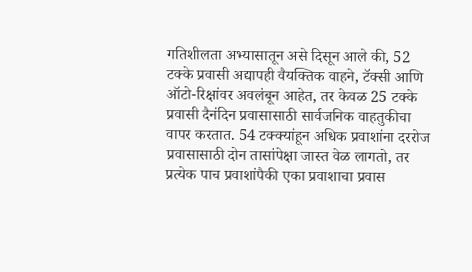गतिशीलता अभ्यासातून असे दिसून आले की, 52 टक्के प्रवासी अद्यापही वैयक्तिक वाहने, टॅक्सी आणि ऑटो-रिक्षांवर अवलंबून आहेत, तर केवळ 25 टक्के प्रवासी दैनंदिन प्रवासासाठी सार्वजनिक वाहतुकीचा वापर करतात. 54 टक्क्यांहून अधिक प्रवाशांना दररोज प्रवासासाठी दोन तासांपेक्षा जास्त वेळ लागतो, तर प्रत्येक पाच प्रवाशांपैकी एका प्रवाशाचा प्रवास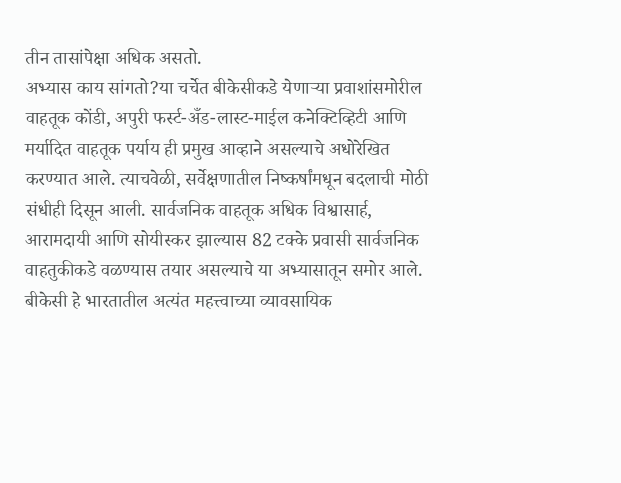तीन तासांपेक्षा अधिक असतो.
अभ्यास काय सांगतो?या चर्चेत बीकेसीकडे येणाऱ्या प्रवाशांसमोरील वाहतूक कोंडी, अपुरी फर्स्ट-अँड-लास्ट-माईल कनेक्टिव्हिटी आणि मर्यादित वाहतूक पर्याय ही प्रमुख आव्हाने असल्याचे अधोरेखित करण्यात आले. त्याचवेळी, सर्वेक्षणातील निष्कर्षांमधून बदलाची मोठी संधीही दिसून आली. सार्वजनिक वाहतूक अधिक विश्वासार्ह, आरामदायी आणि सोयीस्कर झाल्यास 82 टक्के प्रवासी सार्वजनिक वाहतुकीकडे वळण्यास तयार असल्याचे या अभ्यासातून समोर आले.
बीकेसी हे भारतातील अत्यंत महत्त्वाच्या व्यावसायिक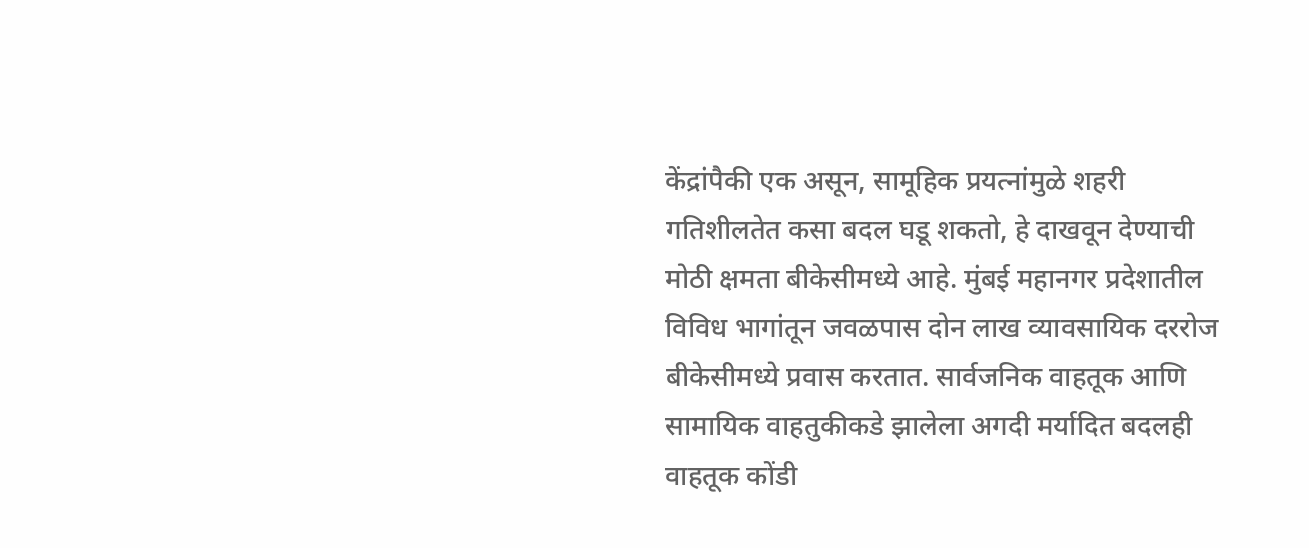केंद्रांपैकी एक असून, सामूहिक प्रयत्नांमुळे शहरी गतिशीलतेत कसा बदल घडू शकतो, हे दाखवून देण्याची मोठी क्षमता बीकेसीमध्ये आहे. मुंबई महानगर प्रदेशातील विविध भागांतून जवळपास दोन लाख व्यावसायिक दररोज बीकेसीमध्ये प्रवास करतात. सार्वजनिक वाहतूक आणि सामायिक वाहतुकीकडे झालेला अगदी मर्यादित बदलही वाहतूक कोंडी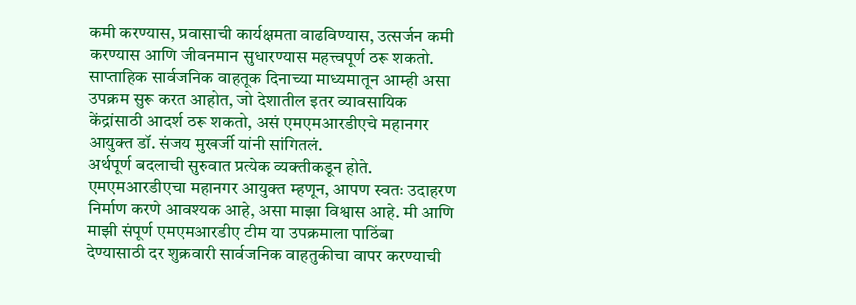कमी करण्यास, प्रवासाची कार्यक्षमता वाढविण्यास, उत्सर्जन कमी करण्यास आणि जीवनमान सुधारण्यास महत्त्वपूर्ण ठरू शकतो. साप्ताहिक सार्वजनिक वाहतूक दिनाच्या माध्यमातून आम्ही असा उपक्रम सुरू करत आहोत, जो देशातील इतर व्यावसायिक केंद्रांसाठी आदर्श ठरू शकतो, असं एमएमआरडीएचे महानगर आयुक्त डॉ. संजय मुखर्जी यांनी सांगितलं.
अर्थपूर्ण बदलाची सुरुवात प्रत्येक व्यक्तीकडून होते. एमएमआरडीएचा महानगर आयुक्त म्हणून, आपण स्वतः उदाहरण निर्माण करणे आवश्यक आहे, असा माझा विश्वास आहे. मी आणि माझी संपूर्ण एमएमआरडीए टीम या उपक्रमाला पाठिंबा देण्यासाठी दर शुक्रवारी सार्वजनिक वाहतुकीचा वापर करण्याची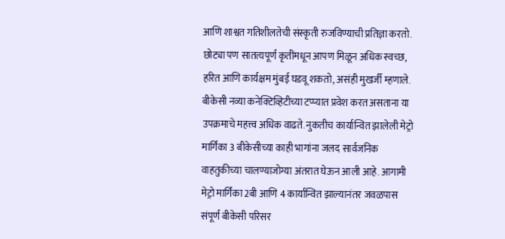आणि शाश्वत गतिशीलतेची संस्कृती रुजविण्याची प्रतिज्ञा करतो. छोट्या पण सातत्यपूर्ण कृतींमधून आपण मिळून अधिक स्वच्छ, हरित आणि कार्यक्षम मुंबई घडवू शकतो, असंही मुखर्जी म्हणाले.
बीकेसी नव्या कनेक्टिव्हिटीच्या टप्प्यात प्रवेश करत असताना या उपक्रमाचे महत्त्व अधिक वाढते. नुकतीच कार्यान्वित झालेली मेट्रो मार्गिका 3 बीकेसीच्या काही भागांना जलद सार्वजनिक वाहतुकीच्या चालण्याजोग्या अंतरात घेऊन आली आहे. आगामी मेट्रो मार्गिका 2बी आणि 4 कार्यान्वित झाल्यानंतर जवळपास संपूर्ण बीकेसी परिसर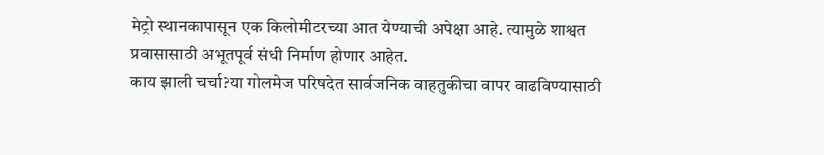मेट्रो स्थानकापासून एक किलोमीटरच्या आत येण्याची अपेक्षा आहे. त्यामुळे शाश्वत प्रवासासाठी अभूतपूर्व संधी निर्माण होणार आहेत.
काय झाली चर्चा?या गोलमेज परिषदेत सार्वजनिक वाहतुकीचा वापर वाढविण्यासाठी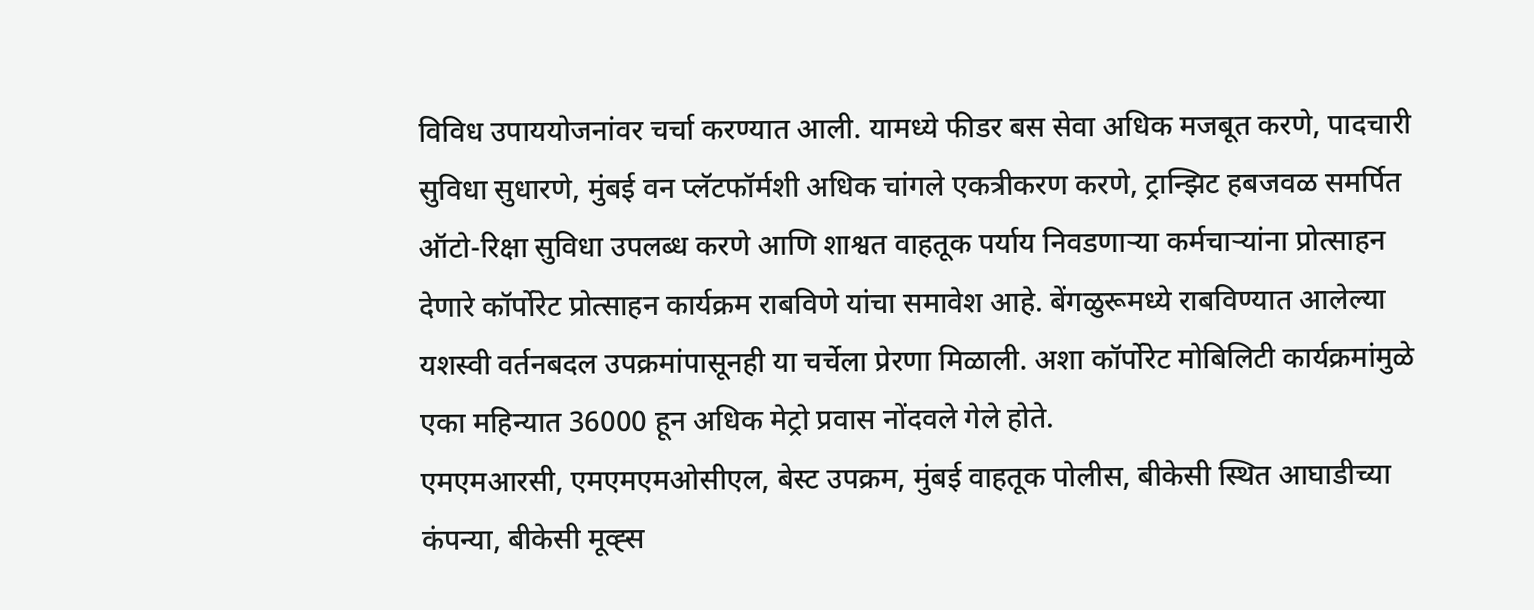विविध उपाययोजनांवर चर्चा करण्यात आली. यामध्ये फीडर बस सेवा अधिक मजबूत करणे, पादचारी सुविधा सुधारणे, मुंबई वन प्लॅटफॉर्मशी अधिक चांगले एकत्रीकरण करणे, ट्रान्झिट हबजवळ समर्पित ऑटो-रिक्षा सुविधा उपलब्ध करणे आणि शाश्वत वाहतूक पर्याय निवडणाऱ्या कर्मचाऱ्यांना प्रोत्साहन देणारे कॉर्पोरेट प्रोत्साहन कार्यक्रम राबविणे यांचा समावेश आहे. बेंगळुरूमध्ये राबविण्यात आलेल्या यशस्वी वर्तनबदल उपक्रमांपासूनही या चर्चेला प्रेरणा मिळाली. अशा कॉर्पोरेट मोबिलिटी कार्यक्रमांमुळे एका महिन्यात 36000 हून अधिक मेट्रो प्रवास नोंदवले गेले होते.
एमएमआरसी, एमएमएमओसीएल, बेस्ट उपक्रम, मुंबई वाहतूक पोलीस, बीकेसी स्थित आघाडीच्या कंपन्या, बीकेसी मूव्ह्स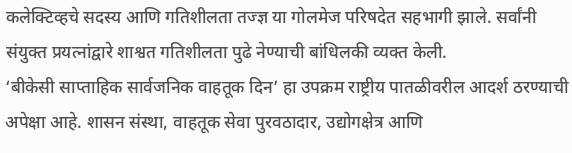कलेक्टिव्हचे सदस्य आणि गतिशीलता तज्ज्ञ या गोलमेज परिषदेत सहभागी झाले. सर्वांनी संयुक्त प्रयत्नांद्वारे शाश्वत गतिशीलता पुढे नेण्याची बांधिलकी व्यक्त केली.
‘बीकेसी साप्ताहिक सार्वजनिक वाहतूक दिन’ हा उपक्रम राष्ट्रीय पातळीवरील आदर्श ठरण्याची अपेक्षा आहे. शासन संस्था, वाहतूक सेवा पुरवठादार, उद्योगक्षेत्र आणि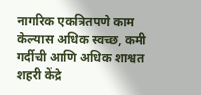नागरिक एकत्रितपणे काम केल्यास अधिक स्वच्छ, कमी गर्दीची आणि अधिक शाश्वत शहरी केंद्रे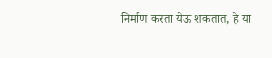निर्माण करता येऊ शकतात, हे या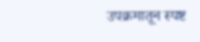उपक्रमातून स्पष्ट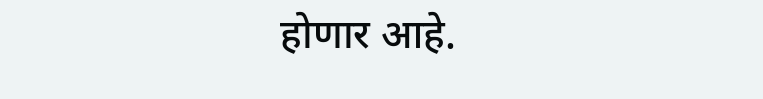होणार आहे.